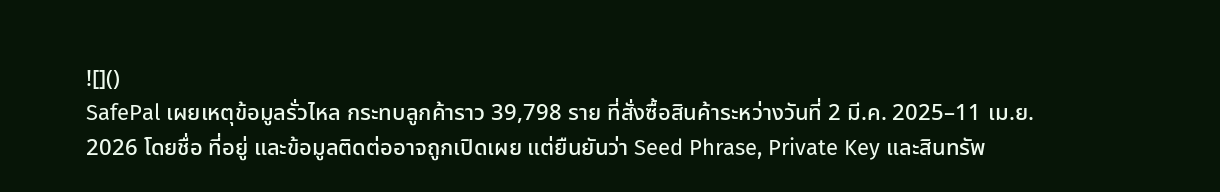![]()
SafePal เผยเหตุข้อมูลรั่วไหล กระทบลูกค้าราว 39,798 ราย ที่สั่งซื้อสินค้าระหว่างวันที่ 2 มี.ค. 2025–11 เม.ย. 2026 โดยชื่อ ที่อยู่ และข้อมูลติดต่ออาจถูกเปิดเผย แต่ยืนยันว่า Seed Phrase, Private Key และสินทรัพ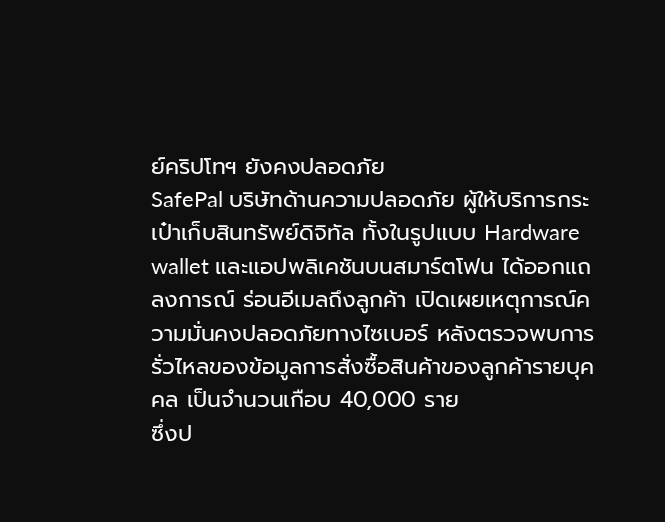ย์คริปโทฯ ยังคงปลอดภัย
SafePal บริษัทด้านความปลอดภัย ผู้ให้บริการกระเป๋าเก็บสินทรัพย์ดิจิทัล ทั้งในรูปแบบ Hardware wallet และแอปพลิเคชันบนสมาร์ตโฟน ได้ออกแถลงการณ์ ร่อนอีเมลถึงลูกค้า เปิดเผยเหตุการณ์ความมั่นคงปลอดภัยทางไซเบอร์ หลังตรวจพบการรั่วไหลของข้อมูลการสั่งซื้อสินค้าของลูกค้ารายบุคคล เป็นจำนวนเกือบ 40,000 ราย
ซึ่งป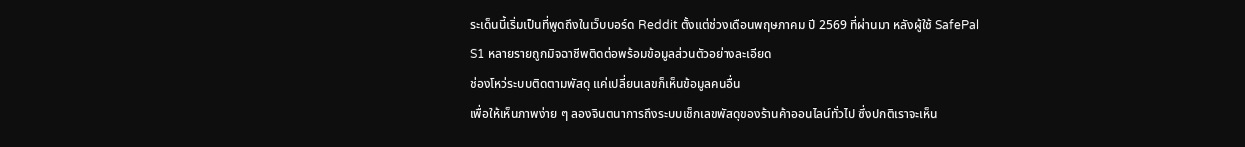ระเด็นนี้เริ่มเป็นที่พูดถึงในเว็บบอร์ด Reddit ตั้งแต่ช่วงเดือนพฤษภาคม ปี 2569 ที่ผ่านมา หลังผู้ใช้ SafePal S1 หลายรายถูกมิจฉาชีพติดต่อพร้อมข้อมูลส่วนตัวอย่างละเอียด
ช่องโหว่ระบบติดตามพัสดุ แค่เปลี่ยนเลขก็เห็นข้อมูลคนอื่น
เพื่อให้เห็นภาพง่าย ๆ ลองจินตนาการถึงระบบเช็กเลขพัสดุของร้านค้าออนไลน์ทั่วไป ซึ่งปกติเราจะเห็น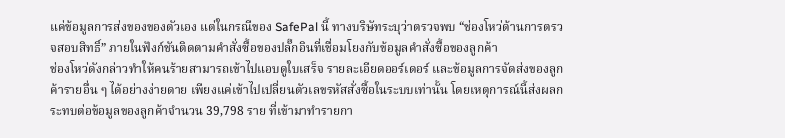แค่ข้อมูลการส่งของของตัวเอง แต่ในกรณีของ SafePal นี้ ทางบริษัทระบุว่าตรวจพบ “ช่องโหว่ด้านการตรวจสอบสิทธิ์” ภายในฟังก์ชันติดตามคำสั่งซื้อของปลั๊กอินที่เชื่อมโยงกับข้อมูลคำสั่งซื้อของลูกค้า
ช่องโหว่ดังกล่าวทำให้คนร้ายสามารถเข้าไปแอบดูใบเสร็จ รายละเอียดออร์เดอร์ และข้อมูลการจัดส่งของลูกค้ารายอื่น ๆ ได้อย่างง่ายดาย เพียงแค่เข้าไปเปลี่ยนตัวเลขรหัสสั่งซื้อในระบบเท่านั้น โดยเหตุการณ์นี้ส่งผลกระทบต่อข้อมูลของลูกค้าจำนวน 39,798 ราย ที่เข้ามาทำรายกา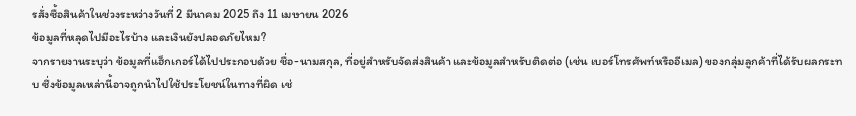รสั่งซื้อสินค้าในช่วงระหว่างวันที่ 2 มีนาคม 2025 ถึง 11 เมษายน 2026
ข้อมูลที่หลุดไปมีอะไรบ้าง และเงินยังปลอดภัยไหม?
จากรายงานระบุว่า ข้อมูลที่แฮ็กเกอร์ได้ไปประกอบด้วย ชื่อ-นามสกุล, ที่อยู่สำหรับจัดส่งสินค้า และข้อมูลสำหรับติดต่อ (เช่น เบอร์โทรศัพท์หรืออีเมล) ของกลุ่มลูกค้าที่ได้รับผลกระทบ ซึ่งข้อมูลเหล่านี้อาจถูกนำไปใช้ประโยชน์ในทางที่ผิด เช่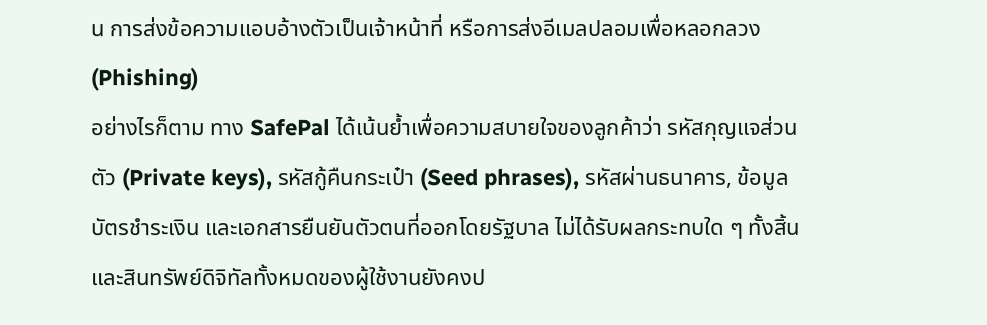น การส่งข้อความแอบอ้างตัวเป็นเจ้าหน้าที่ หรือการส่งอีเมลปลอมเพื่อหลอกลวง (Phishing)
อย่างไรก็ตาม ทาง SafePal ได้เน้นย้ำเพื่อความสบายใจของลูกค้าว่า รหัสกุญแจส่วนตัว (Private keys), รหัสกู้คืนกระเป๋า (Seed phrases), รหัสผ่านธนาคาร, ข้อมูลบัตรชำระเงิน และเอกสารยืนยันตัวตนที่ออกโดยรัฐบาล ไม่ได้รับผลกระทบใด ๆ ทั้งสิ้น และสินทรัพย์ดิจิทัลทั้งหมดของผู้ใช้งานยังคงป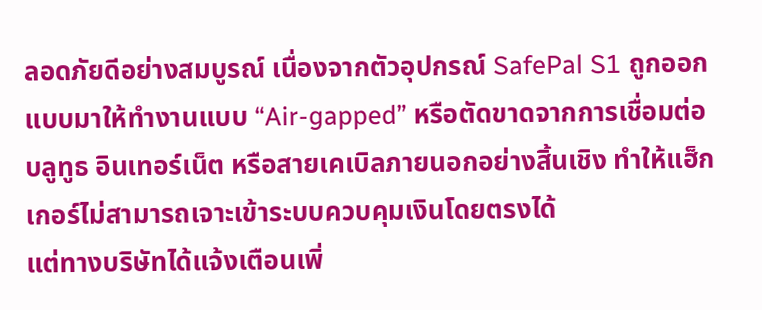ลอดภัยดีอย่างสมบูรณ์ เนื่องจากตัวอุปกรณ์ SafePal S1 ถูกออกแบบมาให้ทำงานแบบ “Air-gapped” หรือตัดขาดจากการเชื่อมต่อบลูทูธ อินเทอร์เน็ต หรือสายเคเบิลภายนอกอย่างสิ้นเชิง ทำให้แฮ็กเกอร์ไม่สามารถเจาะเข้าระบบควบคุมเงินโดยตรงได้
แต่ทางบริษัทได้แจ้งเตือนเพิ่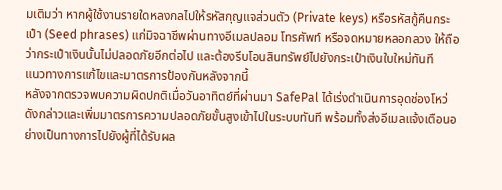มเติมว่า หากผู้ใช้งานรายใดหลงกลไปให้รหัสกุญแจส่วนตัว (Private keys) หรือรหัสกู้คืนกระเป๋า (Seed phrases) แก่มิจฉาชีพผ่านทางอีเมลปลอม โทรศัพท์ หรือจดหมายหลอกลวง ให้ถือว่ากระเป๋าเงินนั้นไม่ปลอดภัยอีกต่อไป และต้องรีบโอนสินทรัพย์ไปยังกระเป๋าเงินใบใหม่ทันที
แนวทางการแก้ไขและมาตรการป้องกันหลังจากนี้
หลังจากตรวจพบความผิดปกติเมื่อวันอาทิตย์ที่ผ่านมา SafePal ได้เร่งดำเนินการอุดช่องโหว่ดังกล่าวและเพิ่มมาตรการความปลอดภัยขั้นสูงเข้าไปในระบบทันที พร้อมทั้งส่งอีเมลแจ้งเตือนอย่างเป็นทางการไปยังผู้ที่ได้รับผล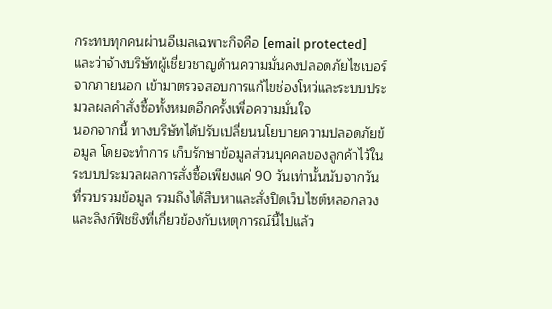กระทบทุกคนผ่านอีเมลเฉพาะกิจคือ [email protected] และว่าจ้างบริษัทผู้เชี่ยวชาญด้านความมั่นคงปลอดภัยไซเบอร์จากภายนอก เข้ามาตรวจสอบการแก้ไขช่องโหว่และระบบประมวลผลคำสั่งซื้อทั้งหมดอีกครั้งเพื่อความมั่นใจ
นอกจากนี้ ทางบริษัทได้ปรับเปลี่ยนนโยบายความปลอดภัยข้อมูล โดยจะทำการ เก็บรักษาข้อมูลส่วนบุคคลของลูกค้าไว้ในระบบประมวลผลการสั่งซื้อเพียงแค่ 90 วันเท่านั้นนับจากวันที่รวบรวมข้อมูล รวมถึงได้สืบหาและสั่งปิดเว็บไซต์หลอกลวงและลิงก์ฟิชชิงที่เกี่ยวข้องกับเหตุการณ์นี้ไปแล้ว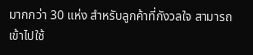มากกว่า 30 แห่ง สำหรับลูกค้าที่กังวลใจ สามารถเข้าไปใช้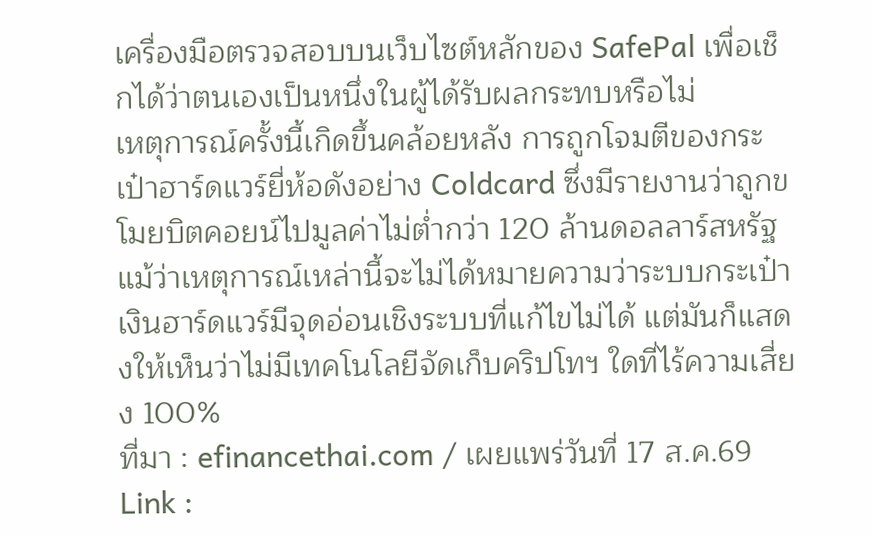เครื่องมือตรวจสอบบนเว็บไซต์หลักของ SafePal เพื่อเช็กได้ว่าตนเองเป็นหนึ่งในผู้ได้รับผลกระทบหรือไม่
เหตุการณ์ครั้งนี้เกิดขึ้นคล้อยหลัง การถูกโจมตีของกระเป๋าฮาร์ดแวร์ยี่ห้อดังอย่าง Coldcard ซึ่งมีรายงานว่าถูกขโมยบิตคอยน์ไปมูลค่าไม่ต่ำกว่า 120 ล้านดอลลาร์สหรัฐ แม้ว่าเหตุการณ์เหล่านี้จะไม่ได้หมายความว่าระบบกระเป๋าเงินฮาร์ดแวร์มีจุดอ่อนเชิงระบบที่แก้ไขไม่ได้ แต่มันก็แสดงให้เห็นว่าไม่มีเทคโนโลยีจัดเก็บคริปโทฯ ใดที่ไร้ความเสี่ยง 100%
ที่มา : efinancethai.com / เผยแพร่วันที่ 17 ส.ค.69
Link :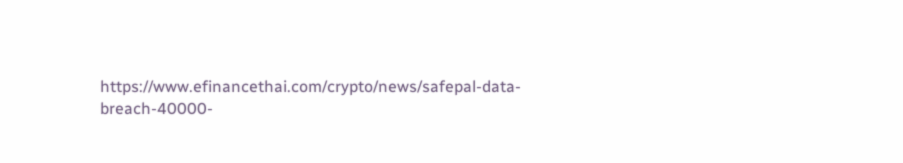https://www.efinancethai.com/crypto/news/safepal-data-breach-40000-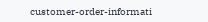customer-order-informati